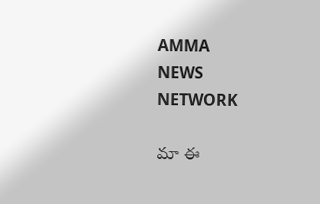AMMA
NEWS
NETWORK

మా ఈ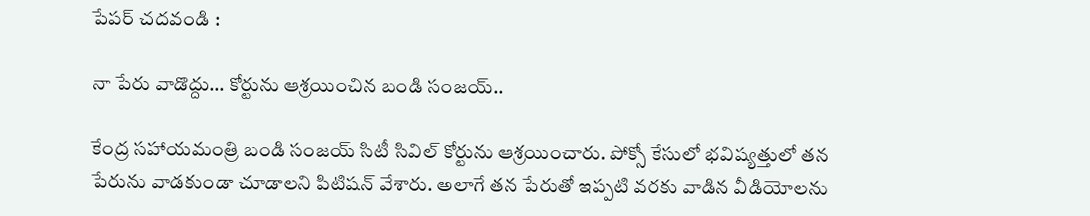పేపర్ చదవండి :

నా పేరు వాడొద్దు… కోర్టును ఆశ్రయించిన బండి సంజయ్..

కేంద్ర సహాయమంత్రి బండి సంజయ్ సిటీ సివిల్ కోర్టును ఆశ్రయించారు. పోక్సో కేసులో భవిష్యత్తులో తన పేరును వాడకుండా చూడాలని పిటిషన్ వేశారు. అలాగే తన పేరుతో ఇప్పటి వరకు వాడిన వీడియోలను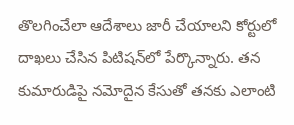తొలగించేలా ఆదేశాలు జారీ చేయాలని కోర్టులో దాఖలు చేసిన పిటిషన్‌లో పేర్కొన్నారు. తన కుమారుడిపై నమోదైన కేసుతో తనకు ఎలాంటి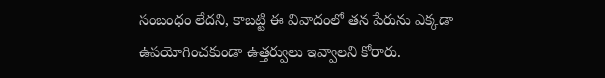సంబంధం లేదని, కాబట్టి ఈ వివాదంలో తన పేరును ఎక్కడా ఉపయోగించకుండా ఉత్తర్వులు ఇవ్వాలని కోరారు.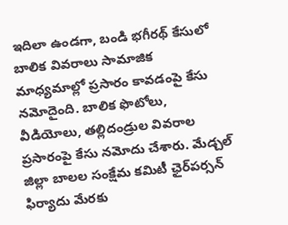ఇదిలా ఉండగా, బండి భగీరథ్ కేసులో బాలిక వివరాలు సామాజిక మాధ్యమాల్లో ప్రసారం కావడంపై కేసు నమోదైంది. బాలిక ఫొటోలు, వీడియోలు, తల్లిదండ్రుల వివరాల ప్రసారంపై కేసు నమోదు చేశారు. మేడ్చల్ జిల్లా బాలల సంక్షేమ కమిటీ ఛైర్‌పర్సన్ ఫిర్యాదు మేరకు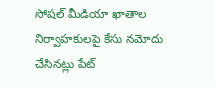సోషల్ మీడియా ఖాతాల నిర్వాహకులపై కేసు నమోదు చేసినట్లు పేట్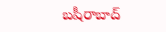బషీరాబాద్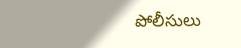పోలీసులు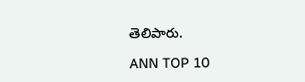తెలిపారు.

ANN TOP 10